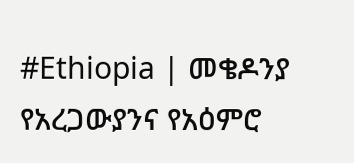#Ethiopia | መቄዶንያ የአረጋውያንና የአዕምሮ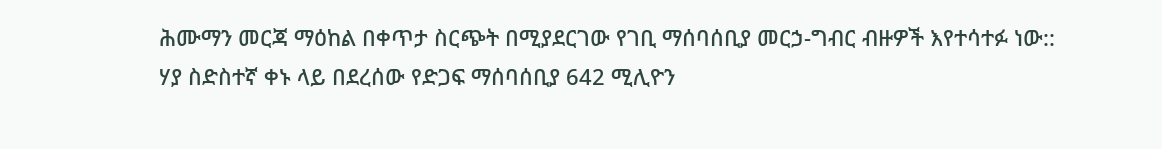ሕሙማን መርጃ ማዕከል በቀጥታ ስርጭት በሚያደርገው የገቢ ማሰባሰቢያ መርኃ-ግብር ብዙዎች እየተሳተፉ ነው::
ሃያ ስድስተኛ ቀኑ ላይ በደረሰው የድጋፍ ማሰባሰቢያ 642 ሚሊዮን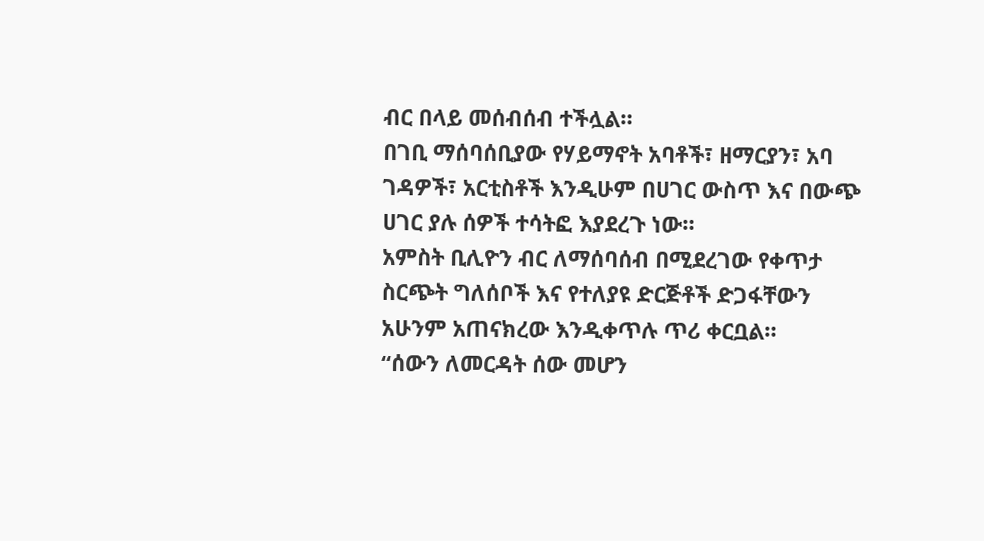ብር በላይ መሰብሰብ ተችሏል።
በገቢ ማሰባሰቢያው የሃይማኖት አባቶች፣ ዘማርያን፣ አባ ገዳዎች፣ አርቲስቶች እንዲሁም በሀገር ውስጥ እና በውጭ ሀገር ያሉ ሰዎች ተሳትፎ እያደረጉ ነው።
አምስት ቢሊዮን ብር ለማሰባሰብ በሚደረገው የቀጥታ ስርጭት ግለሰቦች እና የተለያዩ ድርጅቶች ድጋፋቸውን አሁንም አጠናክረው እንዲቀጥሉ ጥሪ ቀርቧል።
“ሰውን ለመርዳት ሰው መሆን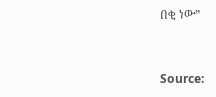በቂ ነው”


Source: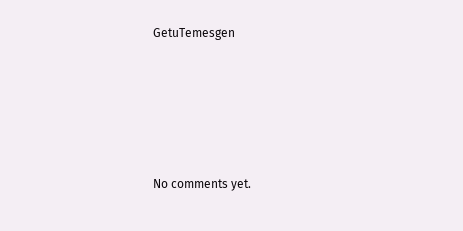GetuTemesgen









No comments yet.